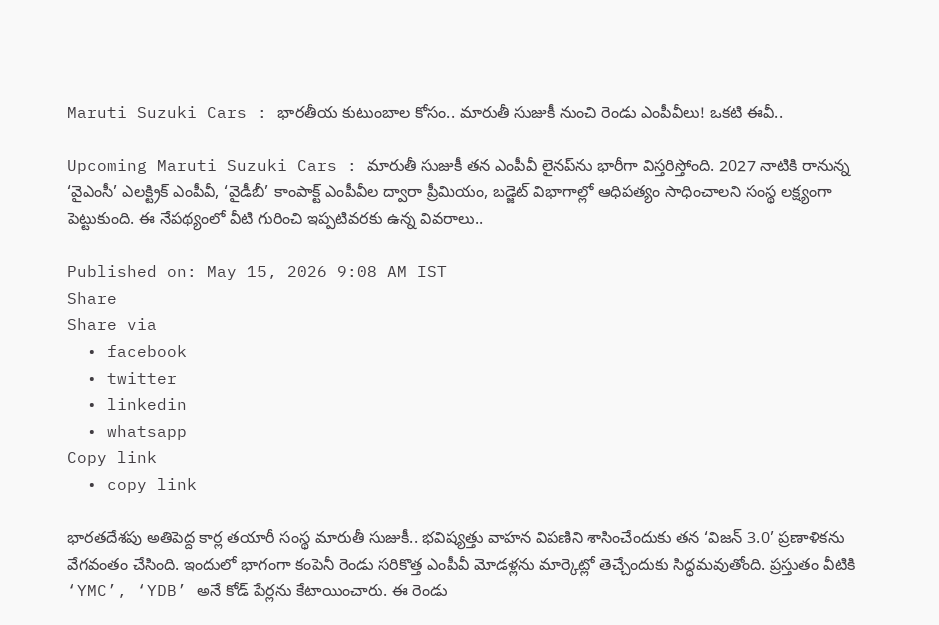Maruti Suzuki Cars : భారతీయ కుటుంబాల కోసం.. మారుతీ సుజుకీ నుంచి రెండు ఎంపీవీలు! ఒకటి ఈవీ..

Upcoming Maruti Suzuki Cars : మారుతీ సుజుకీ తన ఎంపీవీ లైనప్‌ను భారీగా విస్తరిస్తోంది. 2027 నాటికి రానున్న ‘వైఎంసీ’ ఎలక్ట్రిక్ ఎంపీవీ, ‘వైడీబీ’ కాంపాక్ట్ ఎంపీవీల ద్వారా ప్రీమియం, బడ్జెట్ విభాగాల్లో ఆధిపత్యం సాధించాలని సంస్థ లక్ష్యంగా పెట్టుకుంది. ఈ నేపథ్యంలో వీటి గురించి ఇప్పటివరకు ఉన్న వివరాలు..

Published on: May 15, 2026 9:08 AM IST
Share
Share via
  • facebook
  • twitter
  • linkedin
  • whatsapp
Copy link
  • copy link

భారతదేశపు అతిపెద్ద కార్ల తయారీ సంస్థ మారుతీ సుజుకీ.. భవిష్యత్తు వాహన విపణిని శాసించేందుకు తన ‘విజన్ 3.0’ ప్రణాళికను వేగవంతం చేసింది. ఇందులో భాగంగా కంపెనీ రెండు సరికొత్త ఎంపీవీ మోడళ్లను మార్కెట్లో తెచ్చేందుకు సిద్ధమవుతోంది. ప్రస్తుతం వీటికి ‘YMC’, ‘YDB’ అనే కోడ్ పేర్లను కేటాయించారు. ఈ రెండు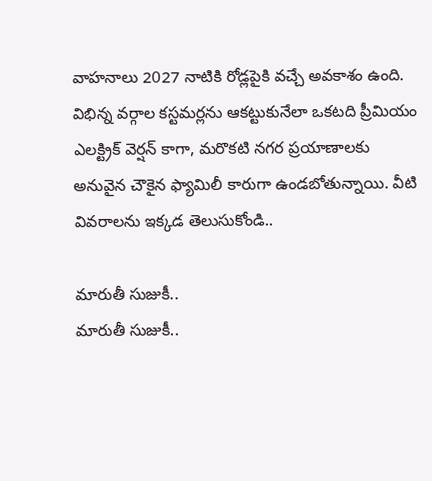వాహనాలు 2027 నాటికి రోడ్లపైకి వచ్చే అవకాశం ఉంది. విభిన్న వర్గాల కస్టమర్లను ఆకట్టుకునేలా ఒకటది ప్రీమియం ఎలక్ట్రిక్ వెర్షన్ కాగా, మరొకటి నగర ప్రయాణాలకు అనువైన చౌకైన ఫ్యామిలీ కారుగా ఉండబోతున్నాయి. వీటి వివరాలను ఇక్కడ తెలుసుకోండి..

మారుతీ సుజుకీ..
మారుతీ సుజుకీ..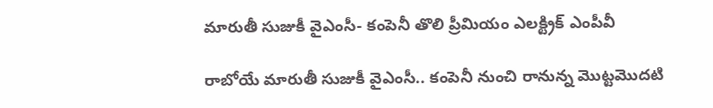మారుతీ సుజుకీ వైఎంసీ- కంపెనీ తొలి ప్రీమియం ఎలక్ట్రిక్ ఎంపీవీ

రాబోయే మారుతీ సుజుకీ వైఎంసీ.. కంపెనీ నుంచి రానున్న మొట్టమొదటి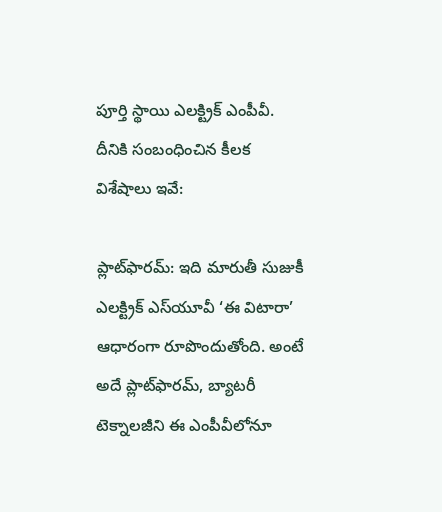పూర్తి స్థాయి ఎలక్ట్రిక్ ఎంపీవీ. దీనికి సంబంధించిన కీలక విశేషాలు ఇవే:

ప్లాట్‌ఫారమ్: ఇది మారుతీ సుజుకీ ఎలక్ట్రిక్ ఎస్‌యూవీ ‘ఈ విటారా’ ఆధారంగా రూపొందుతోంది. అంటే అదే ప్లాట్‌ఫారమ్, బ్యాటరీ టెక్నాలజీని ఈ ఎంపీవీలోనూ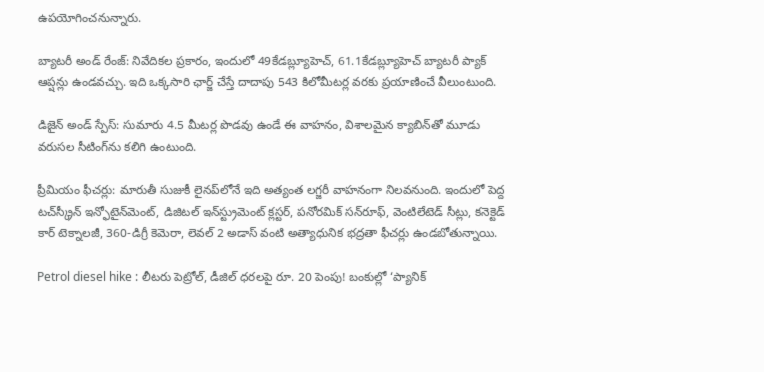ఉపయోగించనున్నారు.

బ్యాటరీ అండ్ రేంజ్: నివేదికల ప్రకారం, ఇందులో 49కేడబ్ల్యూహెచ్, 61.1కేడబ్ల్యూహెచ్ బ్యాటరీ ప్యాక్ ఆప్షన్లు ఉండవచ్చు. ఇది ఒక్కసారి ఛార్జ్ చేస్తే దాదాపు 543 కిలోమీటర్ల వరకు ప్రయాణించే వీలుంటుంది.

డిజైన్ అండ్ స్పేస్: సుమారు 4.5 మీటర్ల పొడవు ఉండే ఈ వాహనం, విశాలమైన క్యాబిన్‌తో మూడు వరుసల సీటింగ్‌ను కలిగి ఉంటుంది.

ప్రీమియం ఫీచర్లు: మారుతీ సుజుకీ లైనప్‌లోనే ఇది అత్యంత లగ్జరీ వాహనంగా నిలవనుంది. ఇందులో పెద్ద టచ్‌స్క్రీన్ ఇన్ఫోటైన్‌మెంట్, డిజిటల్ ఇన్‌స్ట్రుమెంట్ క్లస్టర్, పనోరమిక్ సన్‌రూఫ్, వెంటిలేటెడ్ సీట్లు, కనెక్టెడ్ కార్ టెక్నాలజీ, 360-డిగ్రీ కెమెరా, లెవల్ 2 అడాస్ వంటి అత్యాధునిక భద్రతా ఫీచర్లు ఉండబోతున్నాయి.

Petrol diesel hike : లీటరు పెట్రోల్, డీజిల్ ధరలపై రూ. 20 పెంపు! బంకుల్లో ‘ప్యానిక్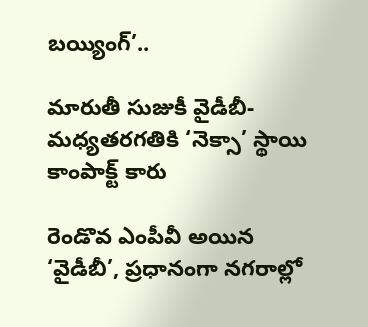బయ్యింగ్’..

మారుతీ సుజుకీ వైడీబీ- మధ్యతరగతికి ‘నెక్సా’ స్థాయి కాంపాక్ట్ కారు

రెండొవ ఎంపీవీ అయిన ‘వైడీబీ’, ప్రధానంగా నగరాల్లో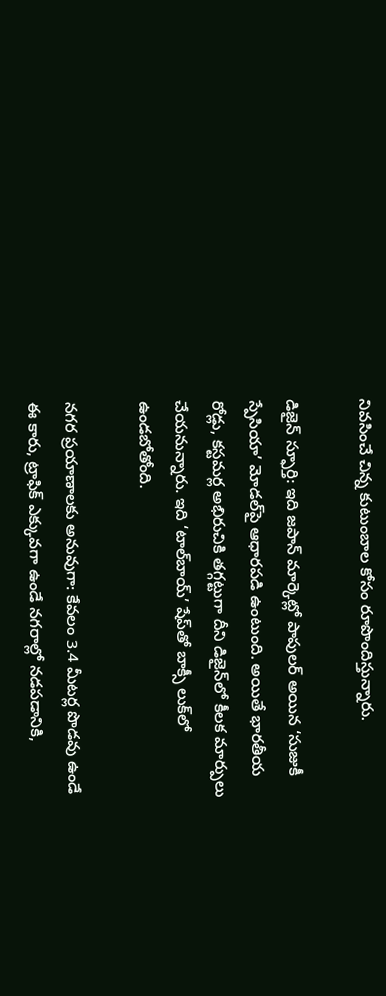నివసించే చిన్న కుటుంబాల కోసం రూపొందిస్తున్నారు.

డిజైన్ స్ఫూర్తి: ఇది జపాన్ మార్కెట్లో పాపులర్ అయిన ‘సుజుకీ స్పేసియా’ మోడల్‌పై ఆధారపడి ఉంటుంది. అయితే భారతీయ రోడ్లు, కస్టమర్ల అభిరుచికి తగ్గట్టుగా దీని డిజైన్‌లో కీలక మార్పులు చేయనున్నారు. ఇది ‘టాల్‌బాయ్’ షేప్‌తో బాక్సీ లుక్‌లో ఉండబోతోంది.

నగర ప్రయాణాలకు అనువుగా: కేవలం 3.4 మీటర్ల పొడవు ఉండే ఈ కారు, ట్రాఫిక్ ఎక్కువగా ఉండే నగరాల్లో నడపడానికి,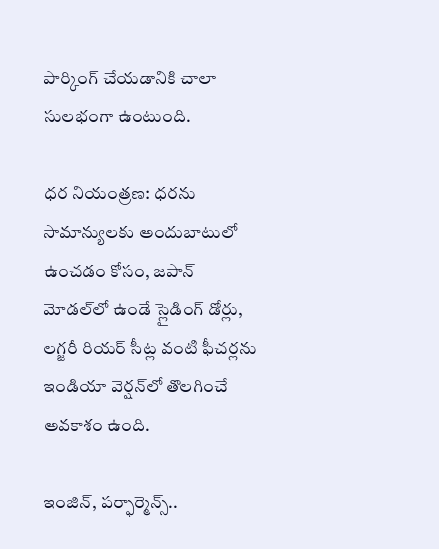పార్కింగ్ చేయడానికి చాలా సులభంగా ఉంటుంది.

ధర నియంత్రణ: ధరను సామాన్యులకు అందుబాటులో ఉంచడం కోసం, జపాన్ మోడల్‌లో ఉండే స్లైడింగ్ డోర్లు, లగ్జరీ రియర్ సీట్ల వంటి ఫీచర్లను ఇండియా వెర్షన్‌లో తొలగించే అవకాశం ఉంది.

ఇంజిన్, పర్ఫార్మెన్స్..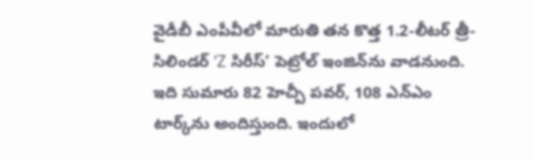వైడీబీ ఎంపీవీలో మారుతి తన కొత్త 1.2-లీటర్ త్రీ-సిలిండర్ ‘Z సిరీస్’ పెట్రోల్ ఇంజిన్‌ను వాడనుంది. ఇది సుమారు 82 హెచ్పీ పవర్, 108 ఎన్ఎం టార్క్‌ను అందిస్తుంది. ఇందులో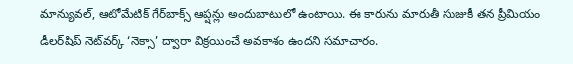మాన్యువల్, ఆటోమేటిక్ గేర్‌బాక్స్ ఆప్షన్లు అందుబాటులో ఉంటాయి. ఈ కారును మారుతీ సుజుకీ తన ప్రీమియం డీలర్‌షిప్ నెట్‌వర్క్ ‘నెక్సా’ ద్వారా విక్రయించే అవకాశం ఉందని సమాచారం.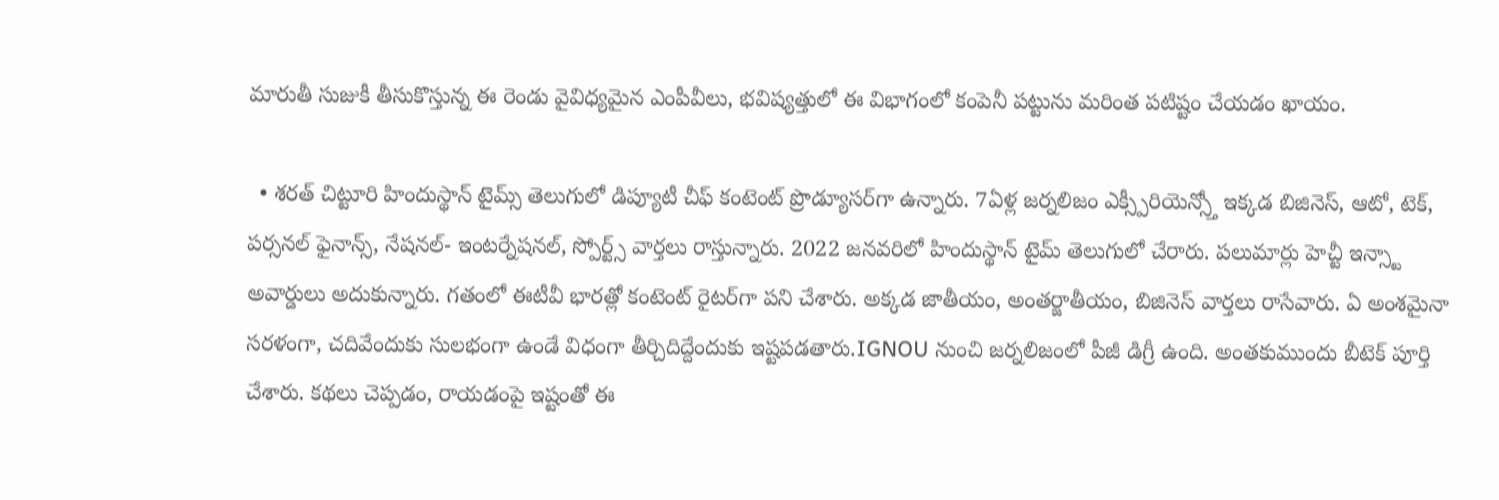మారుతీ సుజుకీ తీసుకొస్తున్న ఈ రెండు వైవిధ్యమైన ఎంపీవీలు, భవిష్యత్తులో ఈ విభాగంలో కంపెనీ పట్టును మరింత పటిష్టం చేయడం ఖాయం.

  • శరత్ చిట్టూరి హిందుస్థాన్ టైమ్స్ తెలుగులో డిప్యూటీ చీఫ్ కంటెంట్ ప్రొడ్యూసర్‌గా ఉన్నారు. 7ఏళ్ల జర్నలిజం ఎక్స్పీరియెన్స్తో ఇక్కడ బిజినెస్, ఆటో, టెక్, పర్సనల్ ఫైనాన్స్, నేషనల్- ఇంటర్నేషనల్, స్పోర్ట్స్ వార్తలు రాస్తున్నారు. 2022 జనవరిలో హిందుస్థాన్ టైమ్ తెలుగులో చేరారు. పలుమార్లు హెచ్టీ ఇన్స్టా అవార్డులు అదుకున్నారు. గతంలో ఈటీవీ భారత్లో కంటెంట్ రైటర్‌గా పని చేశారు. అక్కడ జాతీయం, అంతర్జాతీయం, బిజినెస్ వార్తలు రాసేవారు. ఏ అంశమైనా సరళంగా, చదివేందుకు సులభంగా ఉండే విధంగా తీర్చిదిద్దేందుకు ఇష్టపడతారు.IGNOU నుంచి జర్నలిజంలో పీజీ డిగ్రీ ఉంది. అంతకుముందు బీటెక్ పూర్తి చేశారు. కథలు చెప్పడం, రాయడంపై ఇష్టంతో ఈ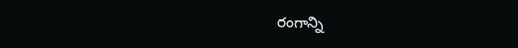రంగాన్ని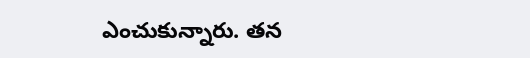ఎంచుకున్నారు. తన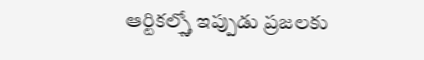ఆర్టికల్స్తో ఇప్పుడు ప్రజలకు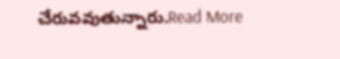చేరువవుతున్నారు.Read More